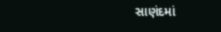સાણંદમાં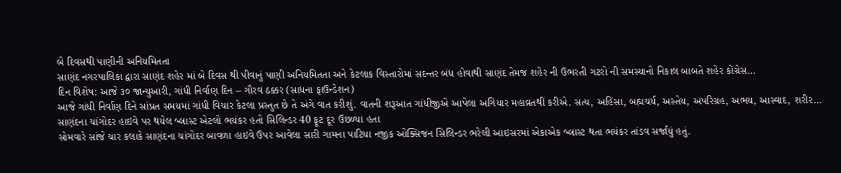બે દિવસથી પાણીની અનિયમિતતા
સાણંદ નગરપાલિકા દ્વારા સાણંદ શહેર માં બે દિવસ થી પીવાનું પાણી અનિયમિતતા અને કેટલાક વિસ્તારોમાં સદન્તર બંધ હોવાથી સાણંદ તેમજ શહેર ની ઉભરતી ગટરો ની સમસ્યાનો નિકાલ બાબતે શહેર કોંગ્રેસ…
દિન વિશેષ: આજે ૩૦ જાન્યુઆરી, ગાંધી નિર્વાણ દિન – ગૌરવ ઠક્કર (સાધના ફાઉન્ડેશન)
આજે ગાંધી નિર્વાણ દિને સાંપ્રત સમયમાં ગાંધી વિચાર કેટલા પ્રસ્તુત છે તે અંગે વાત કરીશું. વાતની શરૂઆત ગાંધીજીએ આપેલા અગિયાર મહાવ્રતથી કરીએ. સત્ય, અહિંસા, બહ્મચર્ય, અસ્તેય, અપરિગ્રહ, અભય, આસ્વાદ, શરીર…
સાણંદના ચાંગોદર હાઇવે પર થયેલ બ્લાસ્ટ એટલો ભયંકર હતો સિલિન્ડર 40 ફૂટ દૂર ઉછળ્યા હતા
સોમવારે સાંજે ચાર કલાકે સાણંદના ચાંગોદર બાવળા હાઇવે ઉપર આવેલા સારી ગામના પાટિયા નજીક ઓક્સિજન સિલિન્ડર ભરેલી આઇસરમાં એકાએક બ્લાસ્ટ થતા ભયંકર તાંડવ સર્જાયું હતું.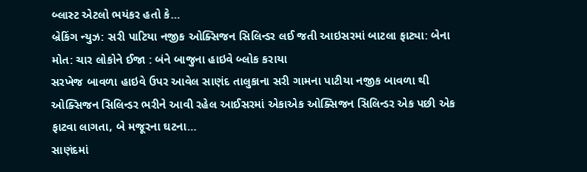બ્લાસ્ટ એટલો ભયંકર હતો કે…
બ્રેકિંગ ન્યુઝ: સરી પાટિયા નજીક ઓક્સિજન સિલિન્ડર લઈ જતી આઇસરમાં બાટલા ફાટ્યા: બેના મોત: ચાર લોકોને ઈજા : બંને બાજુના હાઇવે બ્લોક કરાયા
સરખેજ બાવળા હાઇવે ઉપર આવેલ સાણંદ તાલુકાના સરી ગામના પાટીયા નજીક બાવળા થી ઓક્સિજન સિલિન્ડર ભરીને આવી રહેલ આઈસરમાં એકાએક ઓક્સિજન સિલિન્ડર એક પછી એક ફાટવા લાગતા, બે મજૂરના ઘટના…
સાણંદમાં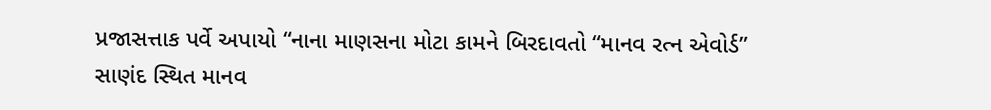પ્રજાસત્તાક પર્વે અપાયો “નાના માણસના મોટા કામને બિરદાવતો “માનવ રત્ન એવોર્ડ”
સાણંદ સ્થિત માનવ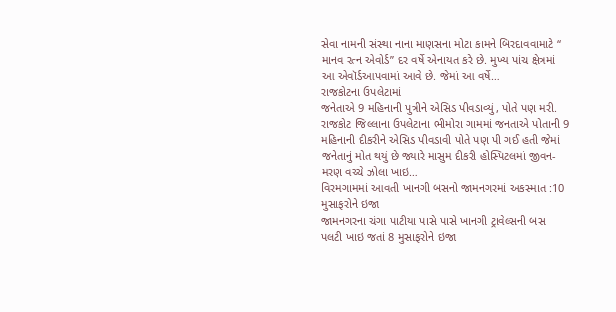સેવા નામની સંસ્થા નાના માણસના મોટા કામને બિરદાવવામાટે “ માનવ રત્ન એવોર્ડ” દર વર્ષે એનાયત કરે છે. મુખ્ય પાંચ ક્ષેત્રમાં આ એવૉર્ડઆપવામાં આવે છે. જેમાં આ વર્ષે…
રાજકોટના ઉપલેટામાં
જનેતાએ 9 મહિનાની પુત્રીને એસિડ પીવડાવ્યું, પોતે પણ મરી.
રાજકોટ જિલ્લાના ઉપલેટાના ભીમોરા ગામમાં જનતાએ પોતાની 9 મહિનાની દીકરીને એસિડ પીવડાવી પોતે પણ પી ગઈ હતી જેમાં જનેતાનું મોત થયું છે જ્યારે માસુમ દીકરી હોસ્પિટલમાં જીવન-મરણ વચ્ચે ઝોલા ખાઇ…
વિરમગામમાં આવતી ખાનગી બસનો જામનગરમાં અકસ્માત :10 મુસાફરોને ઇજા
જામનગરના ચંગા પાટીયા પાસે પાસે ખાનગી ટ્રાવેલ્સની બસ પલટી ખાઇ જતાં 8 મુસાફરોને ઇજા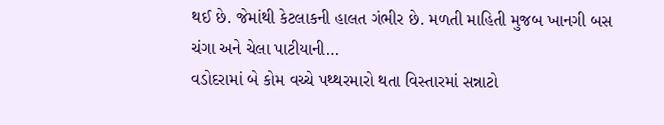થઈ છે. જેમાંથી કેટલાકની હાલત ગંભીર છે. મળતી માહિતી મુજબ ખાનગી બસ ચંગા અને ચેલા પાટીયાની…
વડોદરામાં બે કોમ વચ્ચે પથ્થરમારો થતા વિસ્તારમાં સન્નાટો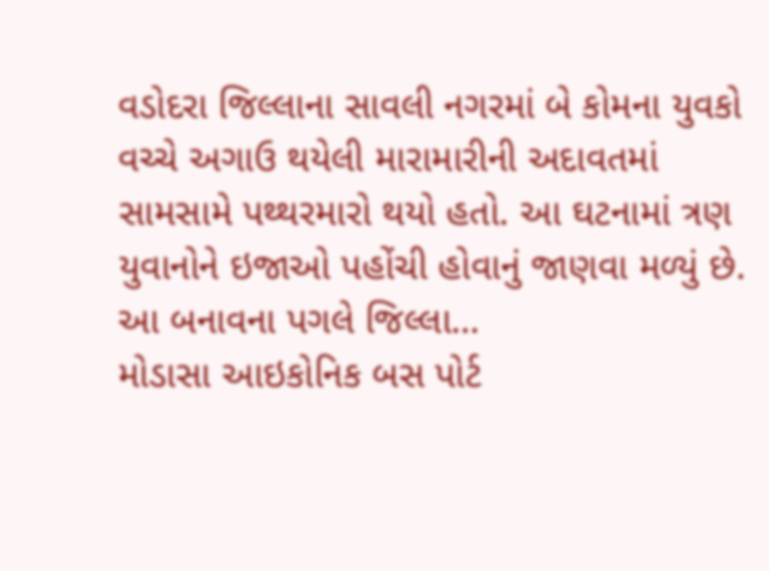વડોદરા જિલ્લાના સાવલી નગરમાં બે કોમના યુવકો વચ્ચે અગાઉ થયેલી મારામારીની અદાવતમાં સામસામે પથ્થરમારો થયો હતો. આ ઘટનામાં ત્રણ યુવાનોને ઇજાઓ પહોંચી હોવાનું જાણવા મળ્યું છે. આ બનાવના પગલે જિલ્લા…
મોડાસા આઇકોનિક બસ પોર્ટ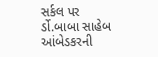સર્કલ પર ર્ડો.બાબા સાહેબ આંબેડકરની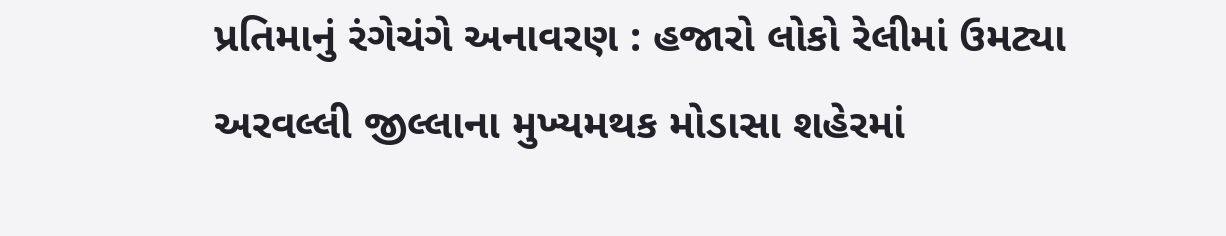પ્રતિમાનું રંગેચંગે અનાવરણ : હજારો લોકો રેલીમાં ઉમટ્યા
અરવલ્લી જીલ્લાના મુખ્યમથક મોડાસા શહેરમાં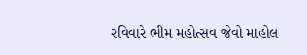રવિવારે ભીમ મહોત્સવ જેવો માહોલ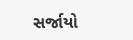સર્જાયો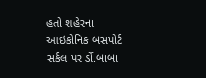હતો શહેરના આઇકોનિક બસપોર્ટ સર્કલ પર ર્ડો.બાબા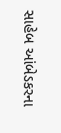સાહેબ આંબેડકરના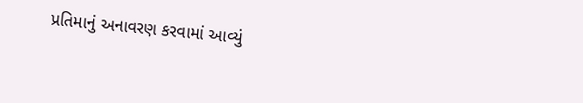પ્રતિમાનું અનાવરણ કરવામાં આવ્યું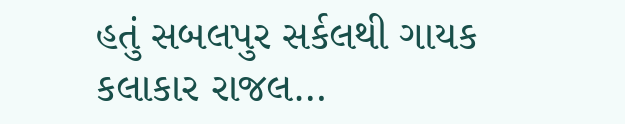હતું સબલપુર સર્કલથી ગાયક કલાકાર રાજલ…